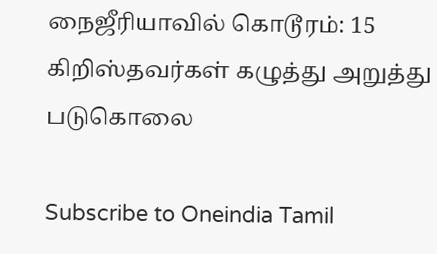நைஜீரியாவில் கொடூரம்: 15 கிறிஸ்தவர்கள் கழுத்து அறுத்து படுகொலை

Subscribe to Oneindia Tamil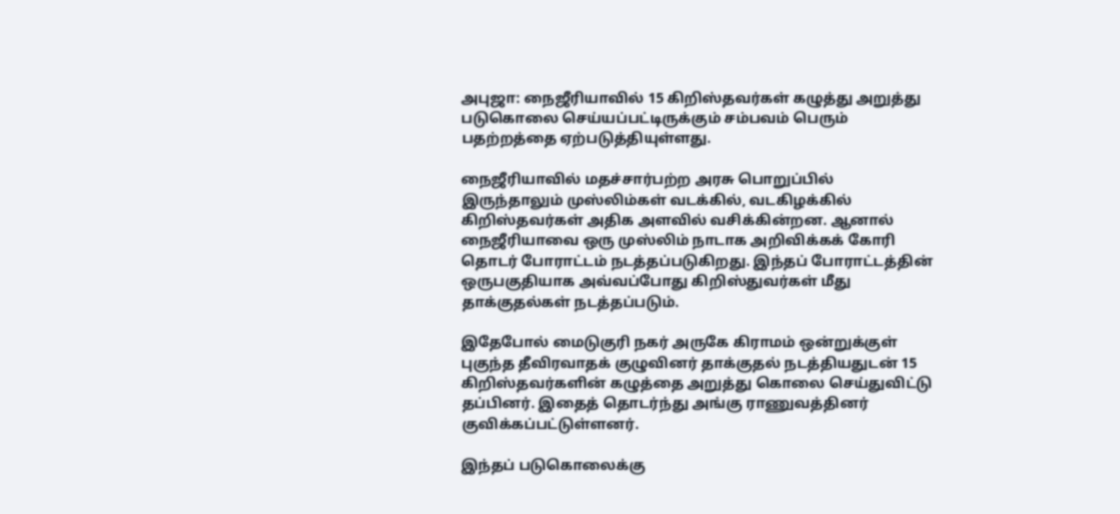அபுஜா: நைஜீரியாவில் 15 கிறிஸ்தவர்கள் கழுத்து அறுத்து படுகொலை செய்யப்பட்டிருக்கும் சம்பவம் பெரும் பதற்றத்தை ஏற்படுத்தியுள்ளது.

நைஜீரியாவில் மதச்சார்பற்ற அரசு பொறுப்பில் இருந்தாலும் முஸ்லிம்கள் வடக்கில், வடகிழக்கில் கிறிஸ்தவர்கள் அதிக அளவில் வசிக்கின்றன. ஆனால் நைஜீரியாவை ஒரு முஸ்லிம் நாடாக அறிவிக்கக் கோரி தொடர் போராட்டம் நடத்தப்படுகிறது. இந்தப் போராட்டத்தின் ஒருபகுதியாக அவ்வப்போது கிறிஸ்துவர்கள் மீது தாக்குதல்கள் நடத்தப்படும்.

இதேபோல் மைடுகுரி நகர் அருகே கிராமம் ஒன்றுக்குள் புகுந்த தீவிரவாதக் குழுவினர் தாக்குதல் நடத்தியதுடன் 15 கிறிஸ்தவர்களின் கழுத்தை அறுத்து கொலை செய்துவிட்டு தப்பினர். இதைத் தொடர்ந்து அங்கு ராணுவத்தினர் குவிக்கப்பட்டுள்ளனர்.

இந்தப் படுகொலைக்கு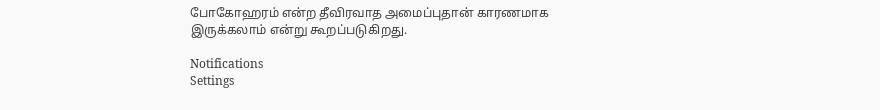போகோஹரம் என்ற தீவிரவாத அமைப்புதான் காரணமாக இருக்கலாம் என்று கூறப்படுகிறது.

Notifications
Settings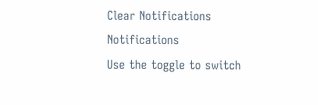Clear Notifications
Notifications
Use the toggle to switch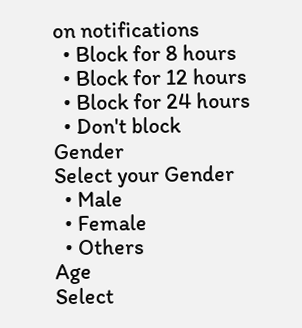on notifications
  • Block for 8 hours
  • Block for 12 hours
  • Block for 24 hours
  • Don't block
Gender
Select your Gender
  • Male
  • Female
  • Others
Age
Select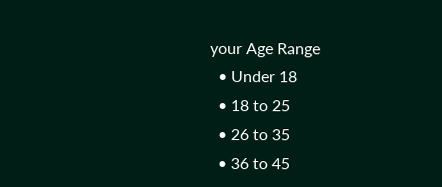your Age Range
  • Under 18
  • 18 to 25
  • 26 to 35
  • 36 to 45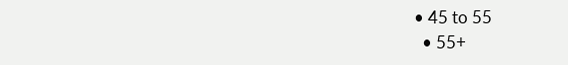• 45 to 55
  • 55+